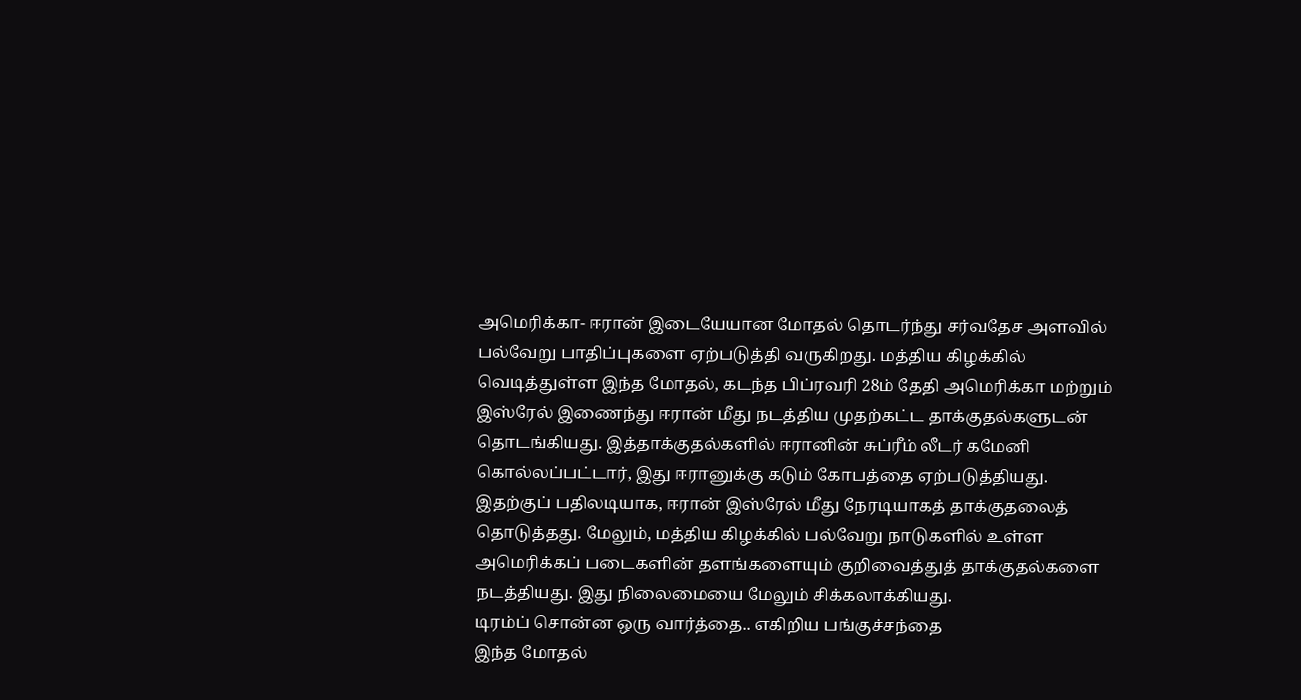அமெரிக்கா- ஈரான் இடையேயான மோதல் தொடர்ந்து சர்வதேச அளவில் பல்வேறு பாதிப்புகளை ஏற்படுத்தி வருகிறது. மத்திய கிழக்கில் வெடித்துள்ள இந்த மோதல், கடந்த பிப்ரவரி 28ம் தேதி அமெரிக்கா மற்றும் இஸ்ரேல் இணைந்து ஈரான் மீது நடத்திய முதற்கட்ட தாக்குதல்களுடன் தொடங்கியது. இத்தாக்குதல்களில் ஈரானின் சுப்ரீம் லீடர் கமேனி கொல்லப்பட்டார், இது ஈரானுக்கு கடும் கோபத்தை ஏற்படுத்தியது.
இதற்குப் பதிலடியாக, ஈரான் இஸ்ரேல் மீது நேரடியாகத் தாக்குதலைத் தொடுத்தது. மேலும், மத்திய கிழக்கில் பல்வேறு நாடுகளில் உள்ள அமெரிக்கப் படைகளின் தளங்களையும் குறிவைத்துத் தாக்குதல்களை நடத்தியது. இது நிலைமையை மேலும் சிக்கலாக்கியது.
டிரம்ப் சொன்ன ஒரு வார்த்தை.. எகிறிய பங்குச்சந்தை
இந்த மோதல்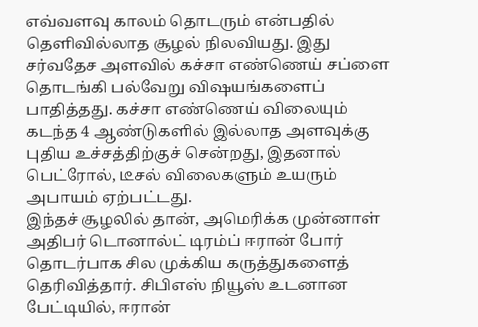எவ்வளவு காலம் தொடரும் என்பதில் தெளிவில்லாத சூழல் நிலவியது. இது சர்வதேச அளவில் கச்சா எண்ணெய் சப்ளை தொடங்கி பல்வேறு விஷயங்களைப் பாதித்தது. கச்சா எண்ணெய் விலையும் கடந்த 4 ஆண்டுகளில் இல்லாத அளவுக்கு புதிய உச்சத்திற்குச் சென்றது, இதனால் பெட்ரோல், டீசல் விலைகளும் உயரும் அபாயம் ஏற்பட்டது.
இந்தச் சூழலில் தான், அமெரிக்க முன்னாள் அதிபர் டொனால்ட் டிரம்ப் ஈரான் போர் தொடர்பாக சில முக்கிய கருத்துகளைத் தெரிவித்தார். சிபிஎஸ் நியூஸ் உடனான பேட்டியில், ஈரான்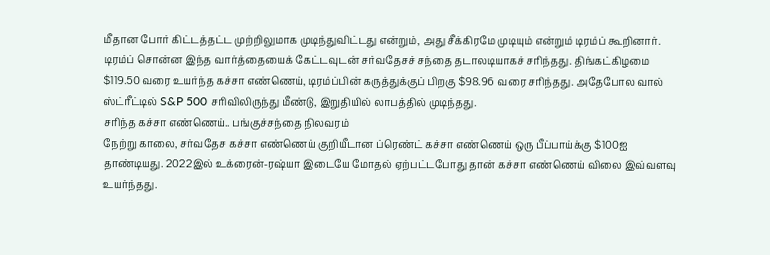மீதான போர் கிட்டத்தட்ட முற்றிலுமாக முடிந்துவிட்டது என்றும், அது சீக்கிரமே முடியும் என்றும் டிரம்ப் கூறினார்.
டிரம்ப் சொன்ன இந்த வார்த்தையைக் கேட்டவுடன் சர்வதேசச் சந்தை தடாலடியாகச் சரிந்தது. திங்கட்கிழமை $119.50 வரை உயர்ந்த கச்சா எண்ணெய், டிரம்ப்பின் கருத்துக்குப் பிறகு $98.96 வரை சரிந்தது. அதேபோல வால் ஸ்ட்ரீட்டில் S&P 500 சரிவிலிருந்து மீண்டு, இறுதியில் லாபத்தில் முடிந்தது.
சரிந்த கச்சா எண்ணெய்.. பங்குச்சந்தை நிலவரம்
நேற்று காலை, சர்வதேச கச்சா எண்ணெய் குறியீடான ப்ரெண்ட் கச்சா எண்ணெய் ஒரு பீப்பாய்க்கு $100ஐ தாண்டியது. 2022இல் உக்ரைன்-ரஷ்யா இடையே மோதல் ஏற்பட்டபோது தான் கச்சா எண்ணெய் விலை இவ்வளவு உயர்ந்தது.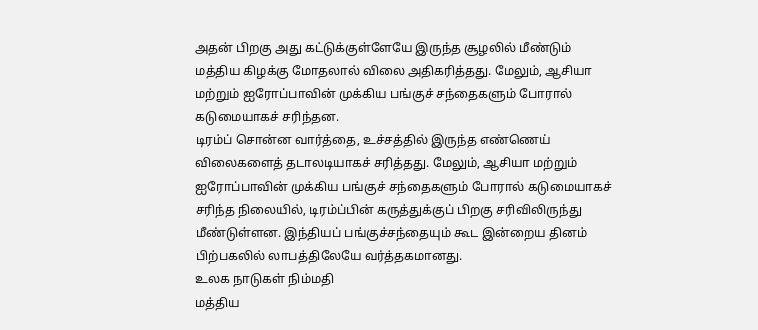அதன் பிறகு அது கட்டுக்குள்ளேயே இருந்த சூழலில் மீண்டும் மத்திய கிழக்கு மோதலால் விலை அதிகரித்தது. மேலும், ஆசியா மற்றும் ஐரோப்பாவின் முக்கிய பங்குச் சந்தைகளும் போரால் கடுமையாகச் சரிந்தன.
டிரம்ப் சொன்ன வார்த்தை, உச்சத்தில் இருந்த எண்ணெய் விலைகளைத் தடாலடியாகச் சரித்தது. மேலும், ஆசியா மற்றும் ஐரோப்பாவின் முக்கிய பங்குச் சந்தைகளும் போரால் கடுமையாகச் சரிந்த நிலையில், டிரம்ப்பின் கருத்துக்குப் பிறகு சரிவிலிருந்து மீண்டுள்ளன. இந்தியப் பங்குச்சந்தையும் கூட இன்றைய தினம் பிற்பகலில் லாபத்திலேயே வர்த்தகமானது.
உலக நாடுகள் நிம்மதி
மத்திய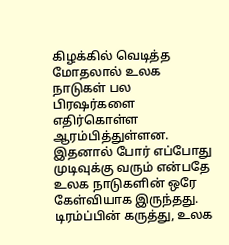கிழக்கில் வெடித்த மோதலால் உலக நாடுகள் பல பிரஷர்களை எதிர்கொள்ள ஆரம்பித்துள்ளன. இதனால் போர் எப்போது முடிவுக்கு வரும் என்பதே உலக நாடுகளின் ஒரே கேள்வியாக இருந்தது. டிரம்ப்பின் கருத்து, உலக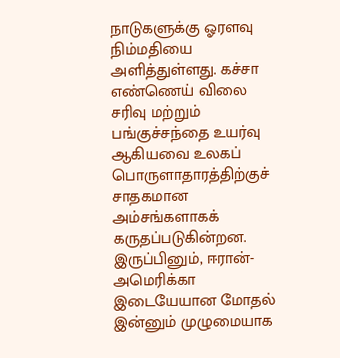நாடுகளுக்கு ஓரளவு நிம்மதியை அளித்துள்ளது. கச்சா எண்ணெய் விலை சரிவு மற்றும் பங்குச்சந்தை உயர்வு ஆகியவை உலகப் பொருளாதாரத்திற்குச் சாதகமான அம்சங்களாகக் கருதப்படுகின்றன. இருப்பினும், ஈரான்-அமெரிக்கா இடையேயான மோதல் இன்னும் முழுமையாக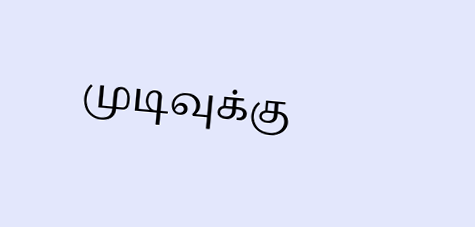முடிவுக்கு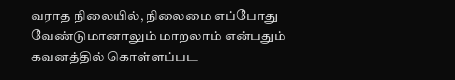வராத நிலையில், நிலைமை எப்போது வேண்டுமானாலும் மாறலாம் என்பதும் கவனத்தில் கொள்ளப்பட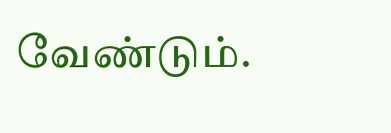வேண்டும்.